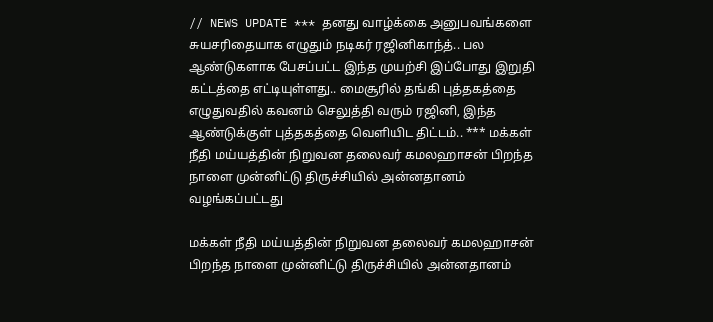// NEWS UPDATE *** தனது வாழ்க்கை அனுபவங்களை சுயசரிதையாக எழுதும் நடிகர் ரஜினிகாந்த்.. பல ஆண்டுகளாக பேசப்பட்ட இந்த முயற்சி இப்போது இறுதி கட்டத்தை எட்டியுள்ளது.. மைசூரில் தங்கி புத்தகத்தை எழுதுவதில் கவனம் செலுத்தி வரும் ரஜினி, இந்த ஆண்டுக்குள் புத்தகத்தை வெளியிட திட்டம்.. *** மக்கள் நீதி மய்யத்தின் நிறுவன தலைவர் கமலஹாசன் பிறந்த நாளை முன்னிட்டு திருச்சியில் அன்னதானம் வழங்கப்பட்டது

மக்கள் நீதி மய்யத்தின் நிறுவன தலைவர் கமலஹாசன் பிறந்த நாளை முன்னிட்டு திருச்சியில் அன்னதானம்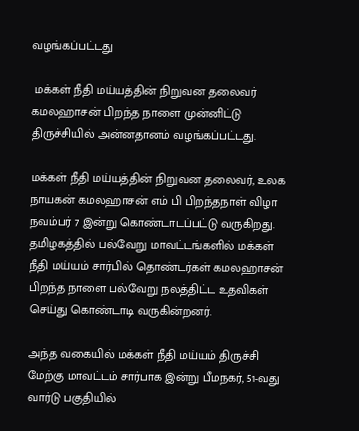வழங்கப்பட்டது

 மக்கள் நீதி மய்யத்தின் நிறுவன தலைவர் கமலஹாசன் பிறந்த நாளை முன்னிட்டு திருச்சியில் அன்னதானம் வழங்கப்பட்டது.

மக்கள் நீதி மய்யத்தின் நிறுவன தலைவர், உலக நாயகன் கமலஹாசன் எம் பி பிறந்தநாள் விழா நவம்பர் 7 இன்று கொண்டாடப்பட்டு வருகிறது. தமிழகத்தில் பல்வேறு மாவட்டங்களில் மக்கள் நீதி மய்யம் சார்பில் தொண்டர்கள் கமலஹாசன் பிறந்த நாளை பல்வேறு நலத்திட்ட உதவிகள் செய்து கொண்டாடி வருகின்றனர்.

அந்த வகையில் மக்கள் நீதி மய்யம் திருச்சி மேற்கு மாவட்டம் சார்பாக இன்று பீமநகர், 51-வது வார்டு பகுதியில்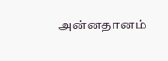அன்னதானம்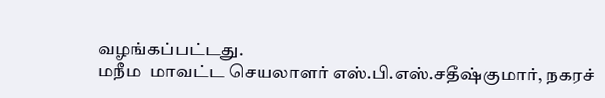வழங்கப்பட்டது.
மநீம  மாவட்ட செயலாளர் எஸ்.பி.எஸ்.சதீஷ்குமார், நகரச்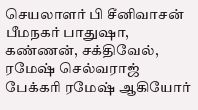செயலாளர் பி சீனிவாசன் பீமநகர் பாதுஷா, கண்ணன், சக்திவேல், ரமேஷ் செல்வராஜ் பேக்கரி ரமேஷ் ஆகியோர்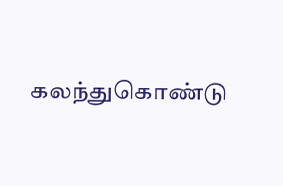கலந்துகொண்டு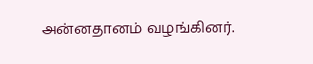அன்னதானம் வழங்கினர்.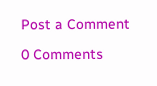Post a Comment

0 Comments